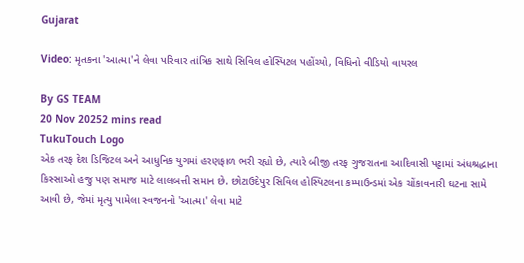Gujarat

Video: મૃતકના 'આત્મા'ને લેવા પરિવાર તાંત્રિક સાથે સિવિલ હોસ્પિટલ પહોંચ્યો, વિધિનો વીડિયો વાયરલ

By GS TEAM
20 Nov 20252 mins read
TukuTouch Logo
એક તરફ દેશ ડિજિટલ અને આધુનિક યુગમાં હરણફાળ ભરી રહ્યો છે, ત્યારે બીજી તરફ ગુજરાતના આદિવાસી પટ્ટામાં અંધશ્રદ્ધાના કિસ્સાઓ હજુ પણ સમાજ માટે લાલબત્તી સમાન છે. છોટાઉદેપુર સિવિલ હોસ્પિટલના કમ્પાઉન્ડમાં એક ચોંકાવનારી ઘટના સામે આવી છે, જેમાં મૃત્યુ પામેલા સ્વજનનો 'આત્મા' લેવા માટે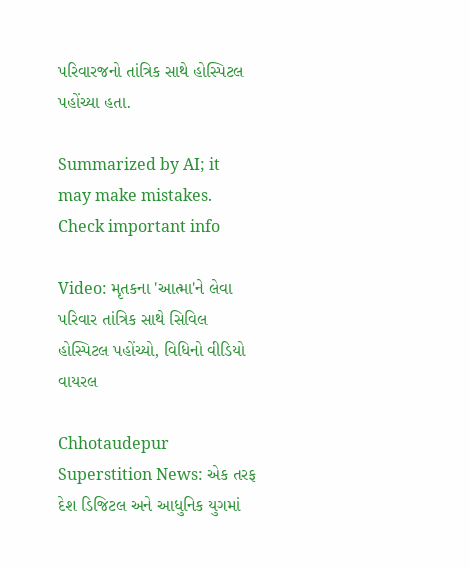પરિવારજનો તાંત્રિક સાથે હોસ્પિટલ પહોંચ્યા હતા.

Summarized by AI; it may make mistakes. Check important info

Video: મૃતકના 'આત્મા'ને લેવા પરિવાર તાંત્રિક સાથે સિવિલ હોસ્પિટલ પહોંચ્યો, વિધિનો વીડિયો વાયરલ

Chhotaudepur Superstition News: એક તરફ દેશ ડિજિટલ અને આધુનિક યુગમાં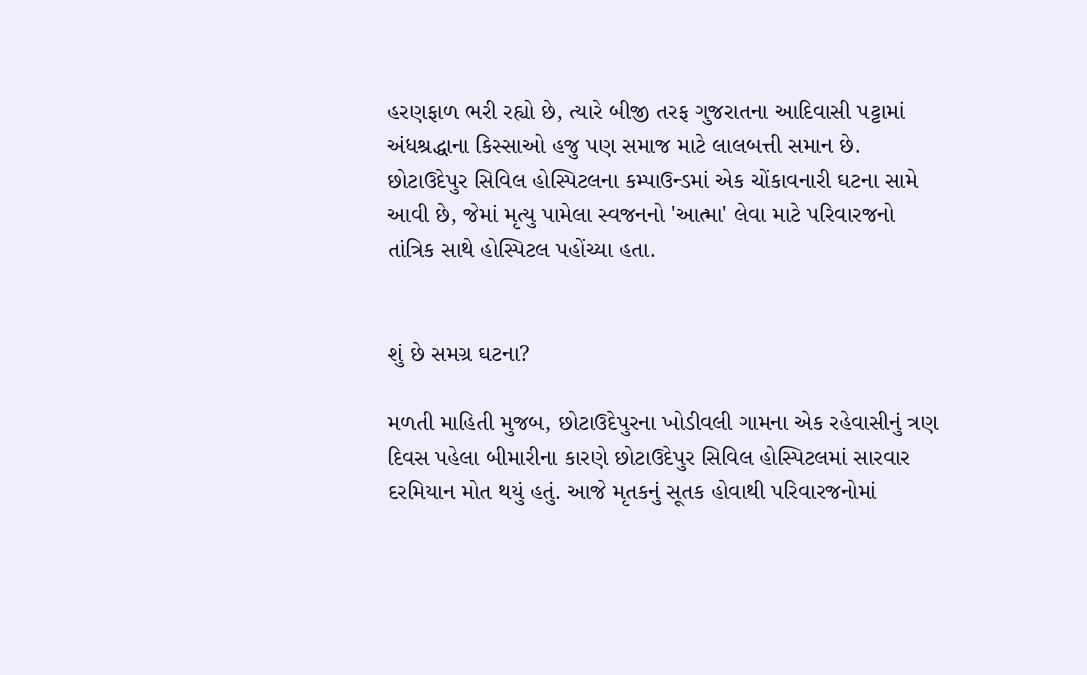હરણફાળ ભરી રહ્યો છે, ત્યારે બીજી તરફ ગુજરાતના આદિવાસી પટ્ટામાં અંધશ્રદ્ધાના કિસ્સાઓ હજુ પણ સમાજ માટે લાલબત્તી સમાન છે. છોટાઉદેપુર સિવિલ હોસ્પિટલના કમ્પાઉન્ડમાં એક ચોંકાવનારી ઘટના સામે આવી છે, જેમાં મૃત્યુ પામેલા સ્વજનનો 'આત્મા' લેવા માટે પરિવારજનો તાંત્રિક સાથે હોસ્પિટલ પહોંચ્યા હતા.


શું છે સમગ્ર ઘટના?

મળતી માહિતી મુજબ, છોટાઉદેપુરના ખોડીવલી ગામના એક રહેવાસીનું ત્રણ દિવસ પહેલા બીમારીના કારણે છોટાઉદેપુર સિવિલ હોસ્પિટલમાં સારવાર દરમિયાન મોત થયું હતું. આજે મૃતકનું સૂતક હોવાથી પરિવારજનોમાં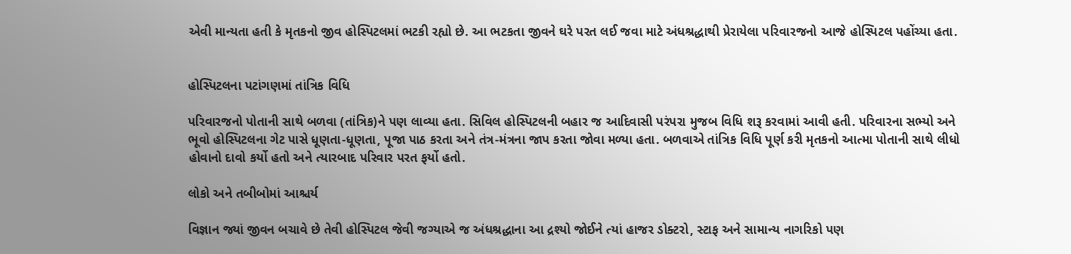એવી માન્યતા હતી કે મૃતકનો જીવ હોસ્પિટલમાં ભટકી રહ્યો છે. આ ભટકતા જીવને ઘરે પરત લઈ જવા માટે અંધશ્રદ્ધાથી પ્રેરાયેલા પરિવારજનો આજે હોસ્પિટલ પહોંચ્યા હતા.


હોસ્પિટલના પટાંગણમાં તાંત્રિક વિધિ

પરિવારજનો પોતાની સાથે બળવા (તાંત્રિક)ને પણ લાવ્યા હતા. સિવિલ હોસ્પિટલની બહાર જ આદિવાસી પરંપરા મુજબ વિધિ શરૂ કરવામાં આવી હતી. પરિવારના સભ્યો અને ભૂવો હોસ્પિટલના ગેટ પાસે ધૂણતા-ધૂણતા, પૂજા પાઠ કરતા અને તંત્ર-મંત્રના જાપ કરતા જોવા મળ્યા હતા. બળવાએ તાંત્રિક વિધિ પૂર્ણ કરી મૃતકનો આત્મા પોતાની સાથે લીધો હોવાનો દાવો કર્યો હતો અને ત્યારબાદ પરિવાર પરત ફર્યો હતો.

લોકો અને તબીબોમાં આશ્ચર્ય

વિજ્ઞાન જ્યાં જીવન બચાવે છે તેવી હોસ્પિટલ જેવી જગ્યાએ જ અંધશ્રદ્ધાના આ દ્રશ્યો જોઈને ત્યાં હાજર ડોક્ટરો, સ્ટાફ અને સામાન્ય નાગરિકો પણ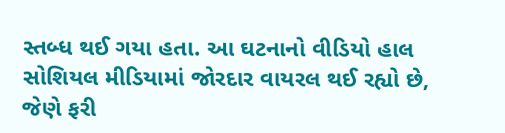સ્તબ્ધ થઈ ગયા હતા. આ ઘટનાનો વીડિયો હાલ સોશિયલ મીડિયામાં જોરદાર વાયરલ થઈ રહ્યો છે, જેણે ફરી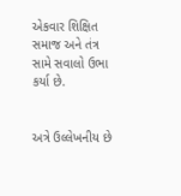એકવાર શિક્ષિત સમાજ અને તંત્ર સામે સવાલો ઉભા કર્યા છે.


અત્રે ઉલ્લેખનીય છે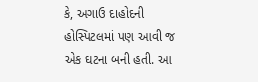કે, અગાઉ દાહોદની હોસ્પિટલમાં પણ આવી જ એક ઘટના બની હતી. આ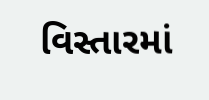વિસ્તારમાં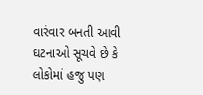વારંવાર બનતી આવી ઘટનાઓ સૂચવે છે કે લોકોમાં હજુ પણ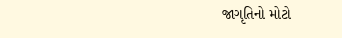જાગૃતિનો મોટો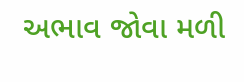અભાવ જોવા મળી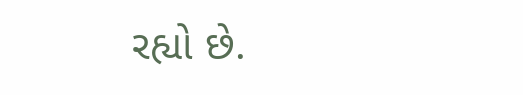રહ્યો છે.